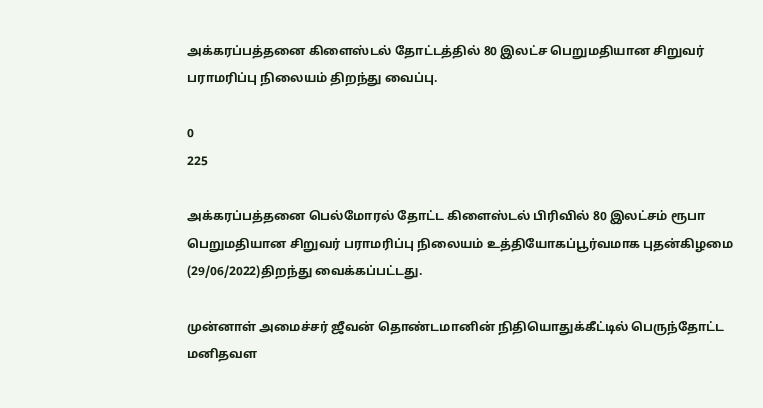அக்கரப்பத்தனை கிளைஸ்டல் தோட்டத்தில் 80 இலட்ச பெறுமதியான சிறுவர் பராமரிப்பு நிலையம் திறந்து வைப்பு.

0
225

அக்கரப்பத்தனை பெல்மோரல் தோட்ட கிளைஸ்டல் பிரிவில் 80 இலட்சம் ரூபா பெறுமதியான சிறுவர் பராமரிப்பு நிலையம் உத்தியோகப்பூர்வமாக புதன்கிழமை (29/06/2022)திறந்து வைக்கப்பட்டது.

முன்னாள் அமைச்சர் ஜீவன் தொண்டமானின் நிதியொதுக்கீட்டில் பெருந்தோட்ட மனிதவள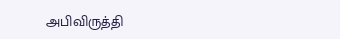அபிவிருத்தி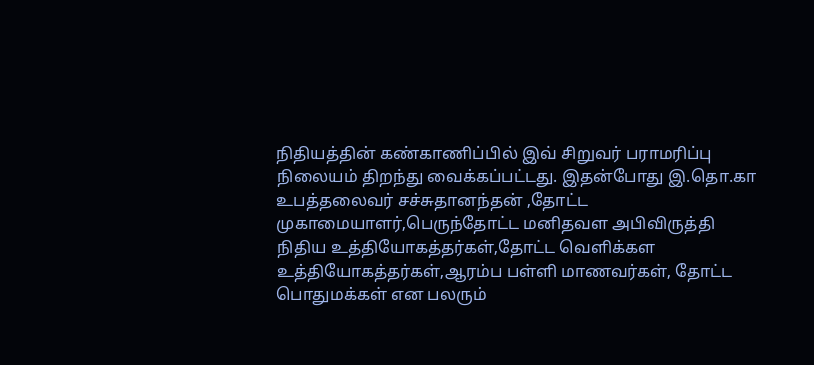நிதியத்தின் கண்காணிப்பில் இவ் சிறுவர் பராமரிப்பு நிலையம் திறந்து வைக்கப்பட்டது. இதன்போது இ.தொ.கா உபத்தலைவர் சச்சுதானந்தன் ,தோட்ட முகாமையாளர்,பெருந்தோட்ட மனிதவள அபிவிருத்தி நிதிய உத்தியோகத்தர்கள்,தோட்ட வெளிக்கள உத்தியோகத்தர்கள்,ஆரம்ப பள்ளி மாணவர்கள், தோட்ட பொதுமக்கள் என பலரும்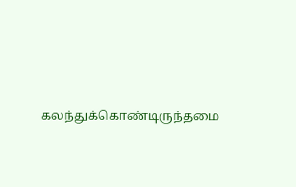கலந்துக்கொண்டிருந்தமை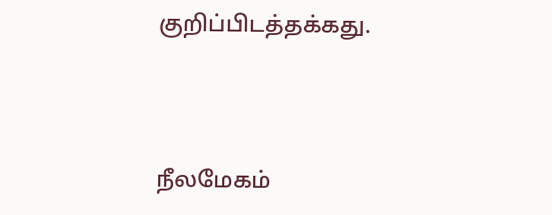குறிப்பிடத்தக்கது.



நீலமேகம்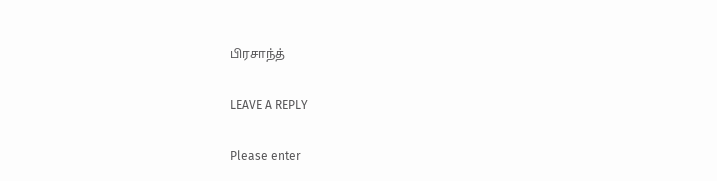பிரசாந்த்

LEAVE A REPLY

Please enter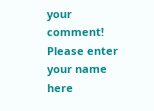your comment!
Please enter your name here